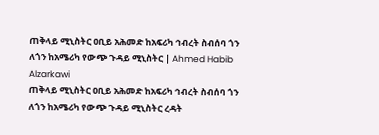ጠቅላይ ሚኒስትር ዐቢይ አሕመድ ከአፍሪካ ኅብረት ስብሰባ ጎን ለጎን ከአሜሪካ የውጭ ጉዳይ ሚኒስትር | Ahmed Habib Alzarkawi
ጠቅላይ ሚኒስትር ዐቢይ አሕመድ ከአፍሪካ ኅብረት ስብሰባ ጎን ለጎን ከአሜሪካ የውጭ ጉዳይ ሚኒስትር ረዳት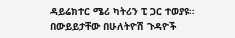ዳይሬክተር ሜሪ ካትሪን ፒ ጋር ተወያዩ።
በውይይታቸው በሁለትዮሽ ጉዳዮች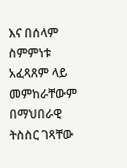እና በሰላም ስምምነቱ አፈጻጸም ላይ መምከራቸውም በማህበራዊ ትስስር ገጻቸው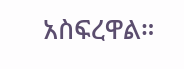አስፍረዋል።